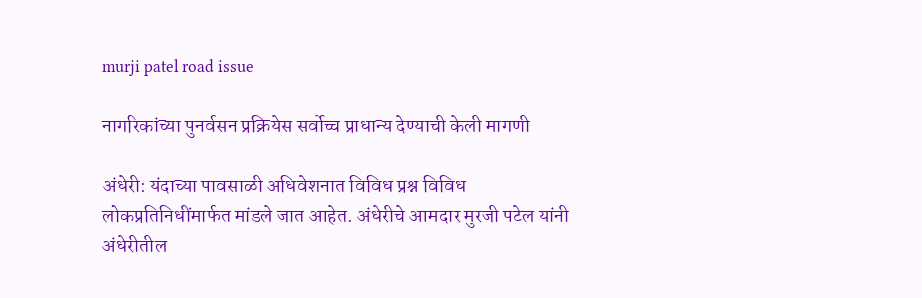murji patel road issue

नागरिकांच्या पुनर्वसन प्रक्रियेस सर्वोच्च प्राधान्य देण्याची केली मागणी

अंधेरी: यंदाच्या पावसाळी अधिवेशनात विविध प्रश्न विविध लोकप्रतिनिधींमार्फत मांडले जात आहेत. अंधेरीचे आमदार मुरजी पटेल यांनी अंधेरीतील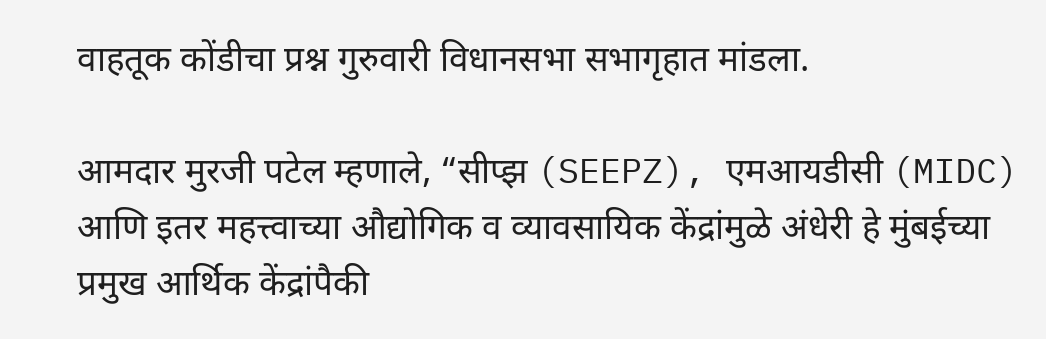वाहतूक कोंडीचा प्रश्न गुरुवारी विधानसभा सभागृहात मांडला.

आमदार मुरजी पटेल म्हणाले, “सीप्झ (SEEPZ), एमआयडीसी (MIDC) आणि इतर महत्त्वाच्या औद्योगिक व व्यावसायिक केंद्रांमुळे अंधेरी हे मुंबईच्या प्रमुख आर्थिक केंद्रांपैकी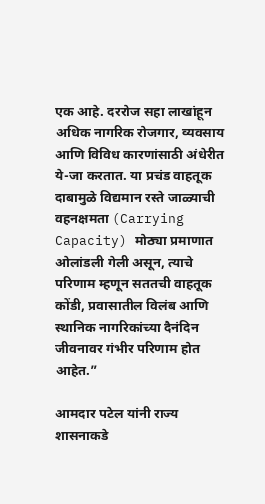एक आहे. दररोज सहा लाखांहून अधिक नागरिक रोजगार, व्यवसाय आणि विविध कारणांसाठी अंधेरीत ये-जा करतात. या प्रचंड वाहतूक दाबामुळे विद्यमान रस्ते जाळ्याची वहनक्षमता (Carrying Capacity) मोठ्या प्रमाणात ओलांडली गेली असून, त्याचे परिणाम म्हणून सततची वाहतूक कोंडी, प्रवासातील विलंब आणि स्थानिक नागरिकांच्या दैनंदिन जीवनावर गंभीर परिणाम होत आहेत.”

आमदार पटेल यांनी राज्य शासनाकडे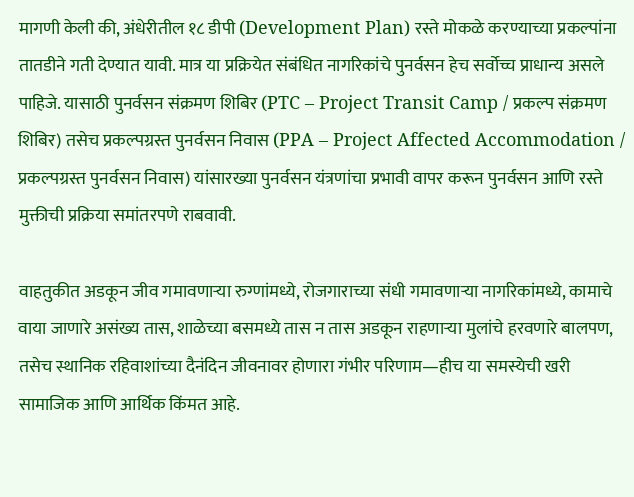मागणी केली की, अंधेरीतील १८ डीपी (Development Plan) रस्ते मोकळे करण्याच्या प्रकल्पांना तातडीने गती देण्यात यावी. मात्र या प्रक्रियेत संबंधित नागरिकांचे पुनर्वसन हेच सर्वोच्च प्राधान्य असले पाहिजे. यासाठी पुनर्वसन संक्रमण शिबिर (PTC – Project Transit Camp / प्रकल्प संक्रमण शिबिर) तसेच प्रकल्पग्रस्त पुनर्वसन निवास (PPA – Project Affected Accommodation / प्रकल्पग्रस्त पुनर्वसन निवास) यांसारख्या पुनर्वसन यंत्रणांचा प्रभावी वापर करून पुनर्वसन आणि रस्ते मुक्तीची प्रक्रिया समांतरपणे राबवावी.

वाहतुकीत अडकून जीव गमावणाऱ्या रुग्णांमध्ये, रोजगाराच्या संधी गमावणाऱ्या नागरिकांमध्ये, कामाचे वाया जाणारे असंख्य तास, शाळेच्या बसमध्ये तास न तास अडकून राहणाऱ्या मुलांचे हरवणारे बालपण, तसेच स्थानिक रहिवाशांच्या दैनंदिन जीवनावर होणारा गंभीर परिणाम—हीच या समस्येची खरी सामाजिक आणि आर्थिक किंमत आहे.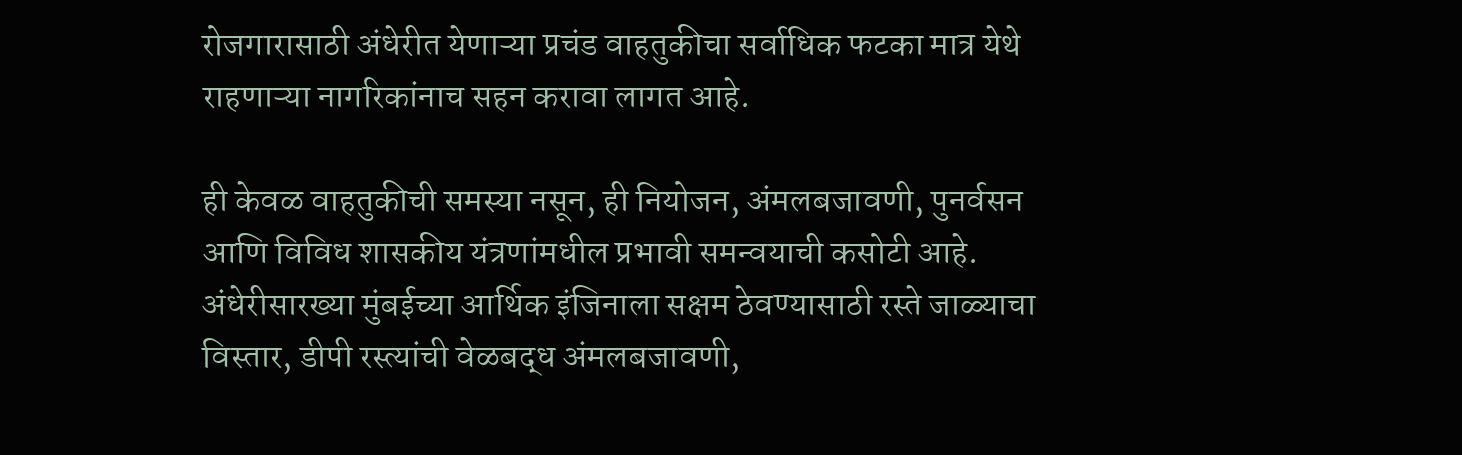रोजगारासाठी अंधेरीत येणाऱ्या प्रचंड वाहतुकीचा सर्वाधिक फटका मात्र येथे राहणाऱ्या नागरिकांनाच सहन करावा लागत आहे.

ही केवळ वाहतुकीची समस्या नसून, ही नियोजन, अंमलबजावणी, पुनर्वसन आणि विविध शासकीय यंत्रणांमधील प्रभावी समन्वयाची कसोटी आहे. अंधेरीसारख्या मुंबईच्या आर्थिक इंजिनाला सक्षम ठेवण्यासाठी रस्ते जाळ्याचा विस्तार, डीपी रस्त्यांची वेळबद्ध अंमलबजावणी,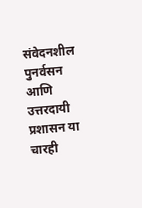संवेदनशील पुनर्वसन आणि उत्तरदायी प्रशासन या चारही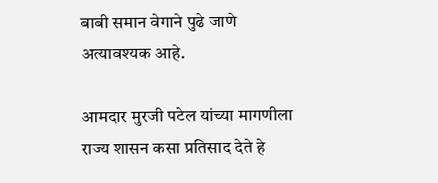बाबी समान वेगाने पुढे जाणे अत्यावश्यक आहे.

आमदार मुरजी पटेल यांच्या मागणीला राज्य शासन कसा प्रतिसाद देते हे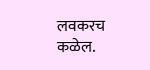लवकरच कळेल.